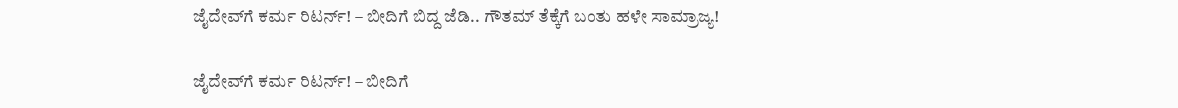ಜೈದೇವ್‌ಗೆ ಕರ್ಮ ರಿಟರ್ನ್! – ಬೀದಿಗೆ ಬಿದ್ದ ಜೆಡಿ.. ಗೌತಮ್ ತೆಕ್ಕೆಗೆ ಬಂತು ಹಳೇ ಸಾಮ್ರಾಜ್ಯ!

ಜೈದೇವ್‌ಗೆ ಕರ್ಮ ರಿಟರ್ನ್! – ಬೀದಿಗೆ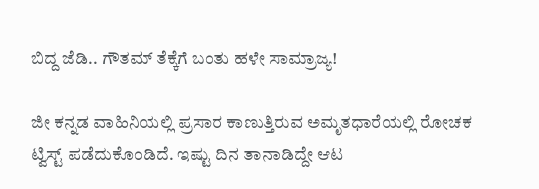ಬಿದ್ದ ಜೆಡಿ.. ಗೌತಮ್ ತೆಕ್ಕೆಗೆ ಬಂತು ಹಳೇ ಸಾಮ್ರಾಜ್ಯ!

ಜೀ ಕನ್ನಡ ವಾಹಿನಿಯಲ್ಲಿ ಪ್ರಸಾರ ಕಾಣುತ್ತಿರುವ ಅಮೃತಧಾರೆಯಲ್ಲಿ ರೋಚಕ ಟ್ವಿಸ್ಟ್‌ ಪಡೆದುಕೊಂಡಿದೆ. ಇಷ್ಟು ದಿನ ತಾನಾಡಿದ್ದೇ ಆಟ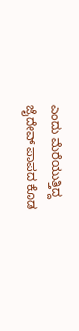ಎಂದು ಮೆರೆಯುತ್ತಿದ್ದ ಜೈದೇವ್‌ ಪಾಪದ ಕೊಡ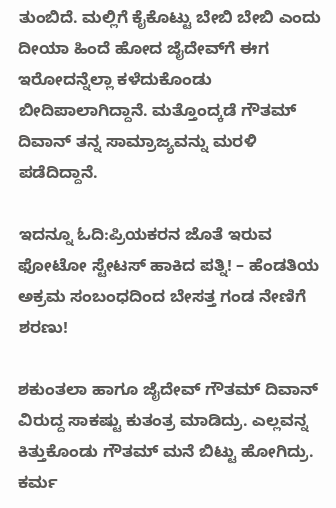ತುಂಬಿದೆ. ಮಲ್ಲಿಗೆ ಕೈಕೊಟ್ಟು ಬೇಬಿ ಬೇಬಿ ಎಂದು ದೀಯಾ ಹಿಂದೆ ಹೋದ ಜೈದೇವ್‌ಗೆ ಈಗ ಇರೋದನ್ನೆಲ್ಲಾ ಕಳೆದುಕೊಂಡು ಬೀದಿಪಾಲಾಗಿದ್ದಾನೆ. ಮತ್ತೊಂದ್ಕಡೆ ಗೌತಮ್‌ ದಿವಾನ್‌ ತನ್ನ ಸಾಮ್ರಾಜ್ಯವನ್ನು ಮರಳಿ ಪಡೆದಿದ್ದಾನೆ.

ಇದನ್ನೂ ಓದಿ:ಪ್ರಿಯಕರನ ಜೊತೆ ಇರುವ ಫೋಟೋ ಸ್ಟೇಟಸ್‌ ಹಾಕಿದ ಪತ್ನಿ! – ಹೆಂಡತಿಯ ಅಕ್ರಮ ಸಂಬಂಧದಿಂದ ಬೇಸತ್ತ ಗಂಡ ನೇಣಿಗೆ ಶರಣು!

ಶಕುಂತಲಾ ಹಾಗೂ ಜೈದೇವ್‌ ಗೌತಮ್‌ ದಿವಾನ್‌ ವಿರುದ್ದ ಸಾಕಷ್ಟು ಕುತಂತ್ರ ಮಾಡಿದ್ರು. ಎಲ್ಲವನ್ನ ಕಿತ್ತುಕೊಂಡು ಗೌತಮ್‌ ಮನೆ ಬಿಟ್ಟು ಹೋಗಿದ್ರು. ಕರ್ಮ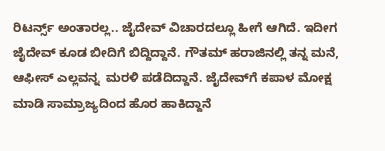ರಿಟರ್ನ್ಸ್ ಅಂತಾರಲ್ಲ.. ಜೈದೇವ್‌ ವಿಚಾರದಲ್ಲೂ ಹೀಗೆ ಆಗಿದೆ. ಇದೀಗ ಜೈದೇವ್‌ ಕೂಡ ಬೀದಿಗೆ ಬಿದ್ದಿದ್ದಾನೆ. ಗೌತಮ್‌ ಹರಾಜಿನಲ್ಲಿ ತನ್ನ ಮನೆ, ಆಫೀಸ್‌ ಎಲ್ಲವನ್ನ  ಮರಳಿ ಪಡೆದಿದ್ದಾನೆ. ಜೈದೇವ್‌ಗೆ ಕಪಾಳ ಮೋಕ್ಷ ಮಾಡಿ ಸಾಮ್ರಾಜ್ಯದಿಂದ ಹೊರ ಹಾಕಿದ್ದಾನೆ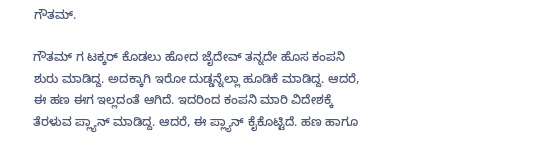ಗೌತಮ್.

ಗೌತಮ್‌ ಗ ಟಕ್ಕರ್‌ ಕೊಡಲು ಹೋದ ಜೈದೇವ್‌ ತನ್ನದೇ ಹೊಸ ಕಂಪನಿ ಶುರು ಮಾಡಿದ್ದ. ಅದಕ್ಕಾಗಿ ಇರೋ ದುಡ್ಡನ್ನೆಲ್ಲಾ ಹೂಡಿಕೆ ಮಾಡಿದ್ದ. ಆದರೆ, ಈ ಹಣ ಈಗ ಇಲ್ಲದಂತೆ ಆಗಿದೆ. ಇದರಿಂದ ಕಂಪನಿ ಮಾರಿ ವಿದೇಶಕ್ಕೆ ತೆರಳುವ ಪ್ಲ್ಯಾನ್ ಮಾಡಿದ್ದ. ಆದರೆ, ಈ ಪ್ಲ್ಯಾನ್ ಕೈಕೊಟ್ಟಿದೆ. ಹಣ ಹಾಗೂ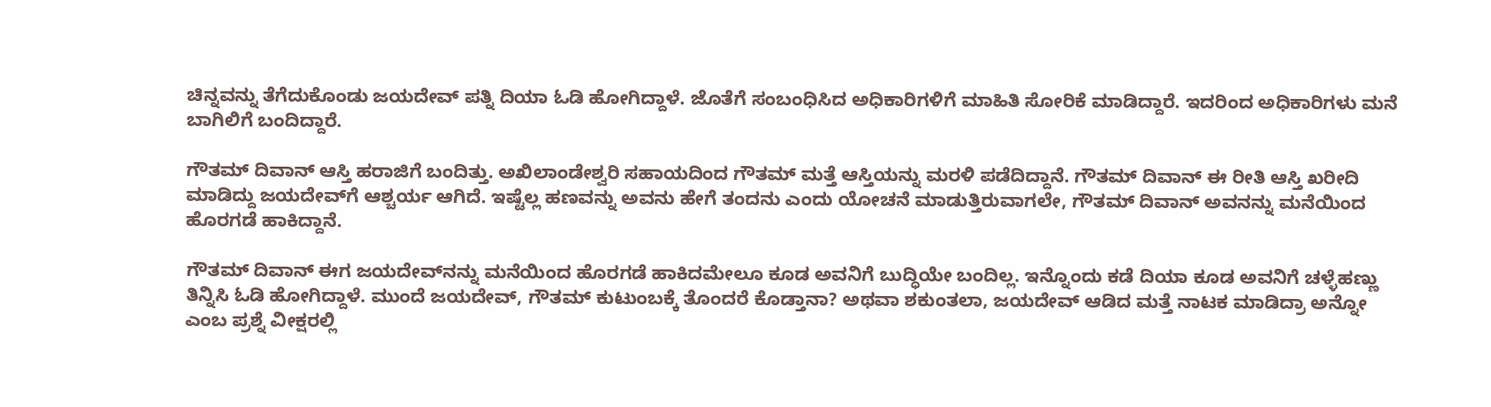ಚಿನ್ನವನ್ನು ತೆಗೆದುಕೊಂಡು ಜಯದೇವ್ ಪತ್ನಿ ದಿಯಾ ಓಡಿ ಹೋಗಿದ್ದಾಳೆ. ಜೊತೆಗೆ ಸಂಬಂಧಿಸಿದ ಅಧಿಕಾರಿಗಳಿಗೆ ಮಾಹಿತಿ ಸೋರಿಕೆ ಮಾಡಿದ್ದಾರೆ. ಇದರಿಂದ ಅಧಿಕಾರಿಗಳು ಮನೆ ಬಾಗಿಲಿಗೆ ಬಂದಿದ್ದಾರೆ.

ಗೌತಮ್‌ ದಿವಾನ್‌ ಆಸ್ತಿ ಹರಾಜಿಗೆ ಬಂದಿತ್ತು. ಅಖಿಲಾಂಡೇಶ್ವರಿ ಸಹಾಯದಿಂದ ಗೌತಮ್‌ ಮತ್ತೆ ಆಸ್ತಿಯನ್ನು ಮರಳಿ ಪಡೆದಿದ್ದಾನೆ. ಗೌತಮ್‌ ದಿವಾನ್‌ ಈ ರೀತಿ ಆಸ್ತಿ ಖರೀದಿ ಮಾಡಿದ್ದು ಜಯದೇವ್‌ಗೆ ಆಶ್ಚರ್ಯ ಆಗಿದೆ. ಇಷ್ಟೆಲ್ಲ ಹಣವನ್ನು ಅವನು ಹೇಗೆ ತಂದನು ಎಂದು ಯೋಚನೆ ಮಾಡುತ್ತಿರುವಾಗಲೇ, ಗೌತಮ್‌ ದಿವಾನ್‌ ಅವನನ್ನು ಮನೆಯಿಂದ ಹೊರಗಡೆ ಹಾಕಿದ್ದಾನೆ.

ಗೌತಮ್‌ ದಿವಾನ್‌ ಈಗ ಜಯದೇವ್‌ನನ್ನು ಮನೆಯಿಂದ ಹೊರಗಡೆ ಹಾಕಿದಮೇಲೂ ಕೂಡ ಅವನಿಗೆ ಬುದ್ಧಿಯೇ ಬಂದಿಲ್ಲ. ಇನ್ನೊಂದು ಕಡೆ ದಿಯಾ ಕೂಡ ಅವನಿಗೆ ಚಳ್ಳೆಹಣ್ಣು ತಿನ್ನಿಸಿ ಓಡಿ ಹೋಗಿದ್ದಾಳೆ. ಮುಂದೆ ಜಯದೇವ್‌, ಗೌತಮ್‌ ಕುಟುಂಬಕ್ಕೆ ತೊಂದರೆ ಕೊಡ್ತಾನಾ? ಅಥವಾ ಶಕುಂತಲಾ, ಜಯದೇವ್‌ ಆಡಿದ ಮತ್ತೆ ನಾಟಕ ಮಾಡಿದ್ರಾ ಅನ್ನೋ ಎಂಬ ಪ್ರಶ್ನೆ ವೀಕ್ಷರಲ್ಲಿ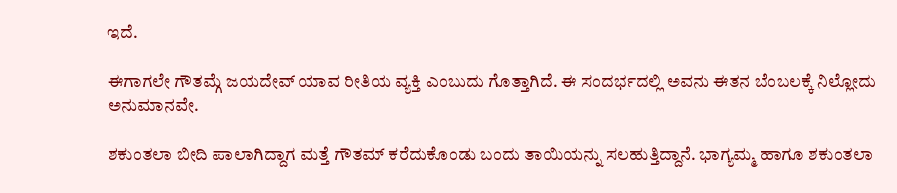ಇದೆ.

ಈಗಾಗಲೇ ಗೌತಮ್ಗೆ ಜಯದೇವ್ ಯಾವ ರೀತಿಯ ವ್ಯಕ್ತಿ ಎಂಬುದು ಗೊತ್ತಾಗಿದೆ. ಈ ಸಂದರ್ಭದಲ್ಲಿ ಅವನು ಈತನ ಬೆಂಬಲಕ್ಕೆ ನಿಲ್ಲೋದು ಅನುಮಾನವೇ.

ಶಕುಂತಲಾ ಬೀದಿ ಪಾಲಾಗಿದ್ದಾಗ ಮತ್ತೆ ಗೌತಮ್‌ ಕರೆದುಕೊಂಡು ಬಂದು ತಾಯಿಯನ್ನು ಸಲಹುತ್ತಿದ್ದಾನೆ. ಭಾಗ್ಯಮ್ಮ ಹಾಗೂ ಶಕುಂತಲಾ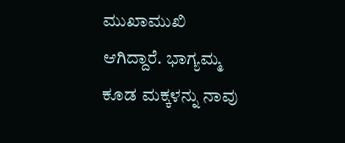ಮುಖಾಮುಖಿ ಆಗಿದ್ದಾರೆ. ಭಾಗ್ಯಮ್ಮ ಕೂಡ ಮಕ್ಕಳನ್ನು ನಾವು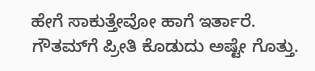ಹೇಗೆ ಸಾಕುತ್ತೇವೋ ಹಾಗೆ ಇರ್ತಾರೆ. ಗೌತಮ್‌ಗೆ ಪ್ರೀತಿ ಕೊಡುದು ಅಷ್ಟೇ ಗೊತ್ತು.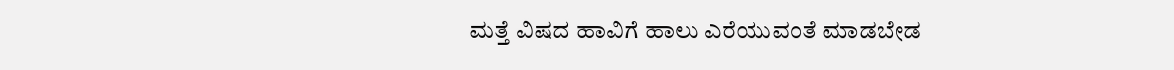ಮತ್ತೆ ವಿಷದ ಹಾವಿಗೆ ಹಾಲು ಎರೆಯುವಂತೆ ಮಾಡಬೇಡ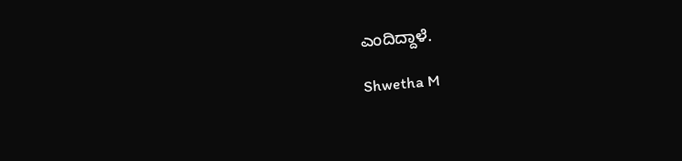ಎಂದಿದ್ದಾಳೆ.

Shwetha M